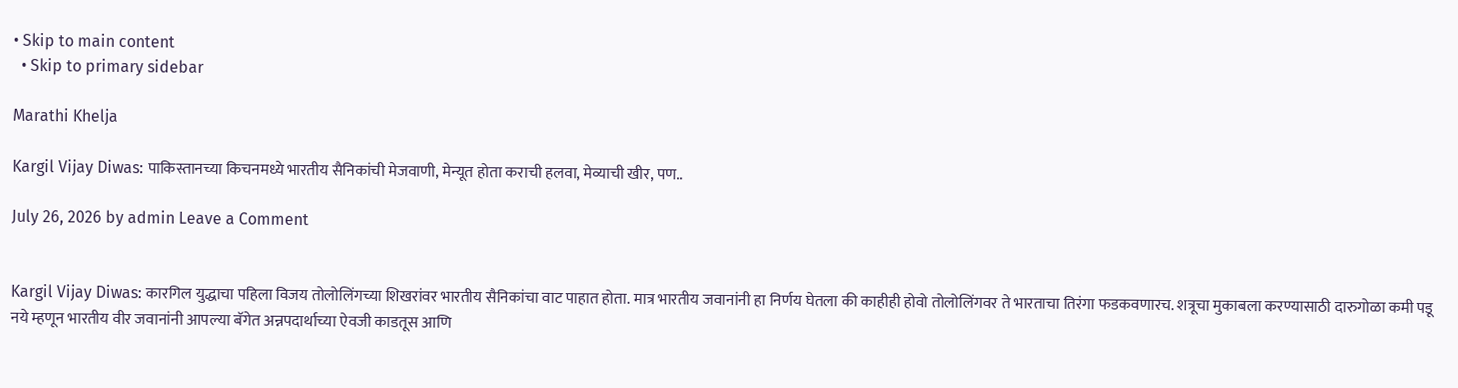• Skip to main content
  • Skip to primary sidebar

Marathi Khelja

Kargil Vijay Diwas: पाकिस्तानच्या किचनमध्ये भारतीय सैनिकांची मेजवाणी, मेन्यूत होता कराची हलवा, मेव्याची खीर, पण..

July 26, 2026 by admin Leave a Comment


Kargil Vijay Diwas: कारगिल युद्धाचा पहिला विजय तोलोलिंगच्या शिखरांवर भारतीय सैनिकांचा वाट पाहात होता. मात्र भारतीय जवानांनी हा निर्णय घेतला की काहीही होवो तोलोलिंगवर ते भारताचा तिरंगा फडकवणारच. शत्रूचा मुकाबला करण्यासाठी दारुगोळा कमी पडू नये म्हणून भारतीय वीर जवानांनी आपल्या बॅगेत अन्नपदार्थाच्या ऐवजी काडतूस आणि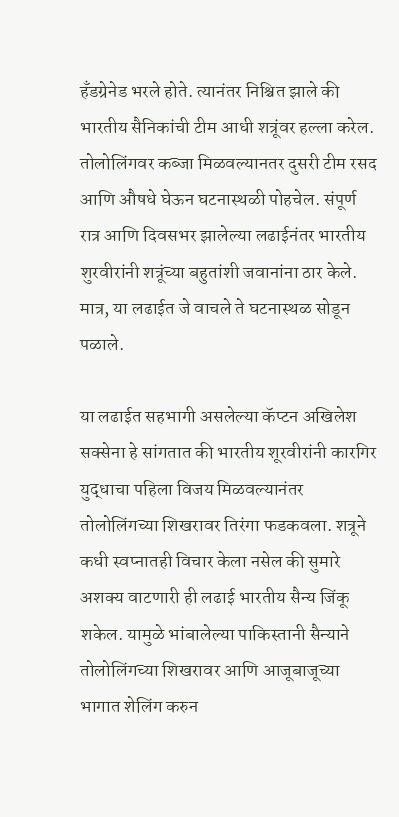हँडग्रेनेड भरले होते. त्यानंतर निश्चित झाले की भारतीय सैनिकांची टीम आधी शत्रूंवर हल्ला करेल. तोलोलिंगवर कब्जा मिळवल्यानतर दुसरी टीम रसद आणि औषधे घेऊन घटनास्थळी पोहचेल. संपूर्ण रात्र आणि दिवसभर झालेल्या लढाईनंतर भारतीय शुरवीरांनी शत्रूंच्या बहुतांशी जवानांना ठार केले. मात्र, या लढाईत जे वाचले ते घटनास्थळ सोडून पळाले.

या लढाईत सहभागी असलेल्या कॅप्टन अखिलेश सक्सेना हे सांगतात की भारतीय शूरवीरांनी कारगिर युद्धाचा पहिला विजय मिळवल्यानंतर तोलोलिंगच्या शिखरावर तिरंगा फडकवला. शत्रूने कधी स्वप्नातही विचार केला नसेल की सुमारे अशक्य वाटणारी ही लढाई भारतीय सैन्य जिंकू शकेल. यामुळे भांबालेल्या पाकिस्तानी सैन्याने तोलोलिंगच्या शिखरावर आणि आजूबाजूच्या भागात शेलिंग करुन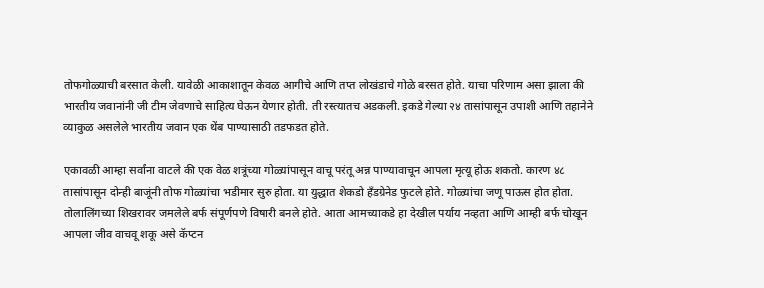तोफगोळ्याची बरसात केली. यावेळी आकाशातून केवळ आगीचे आणि तप्त लोखंडाचे गोळे बरसत होते. याचा परिणाम असा झाला की भारतीय जवानांनी जी टीम जेवणाचे साहित्य घेऊन येणार होती. ती रस्त्यातच अडकली. इकडे गेल्या २४ तासांपासून उपाशी आणि तहानेने व्याकुळ असलेले भारतीय जवान एक थेंब पाण्यासाठी तडफडत होते.

एकावळी आम्हा सर्वांना वाटले की एक वेळ शत्रूंच्या गोळ्यांपासून वाचू परंतू अन्न पाण्यावाचून आपला मृत्यू होऊ शकतो. कारण ४८ तासांपासून दोन्ही बाजूंनी तोफ गोळ्यांचा भडीमार सुरु होता. या युद्धात शेकडो हँडग्रेनेड फुटले होते. गोळ्यांचा जणू पाऊस होत होता. तोलालिंगच्या शिखरावर जमलेले बर्फ संपूर्णपणे विषारी बनले होते. आता आमच्याकडे हा देखील पर्याय नव्हता आणि आम्ही बर्फ चोखून आपला जीव वाचवू शकू असे कॅप्टन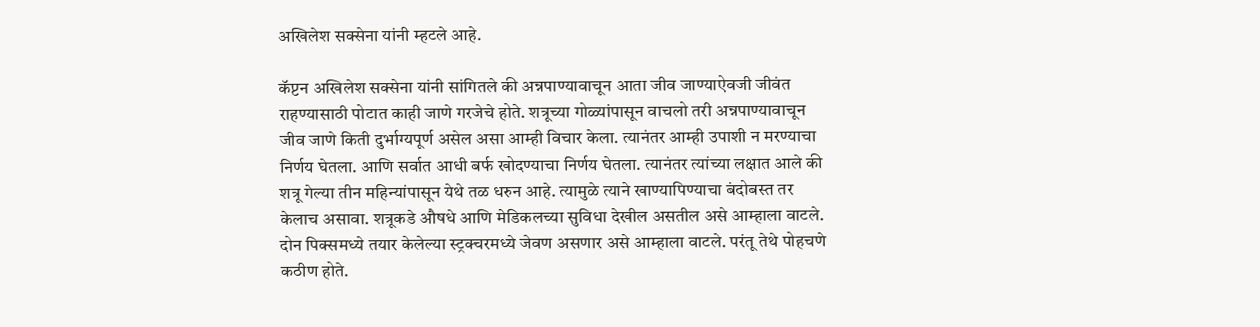अखिलेश सक्सेना यांनी म्हटले आहे.

कॅप्टन अखिलेश सक्सेना यांनी सांगितले की अन्नपाण्यावाचून आता जीव जाण्याऐवजी जीवंत राहण्यासाठी पोटात काही जाणे गरजेचे होते. शत्रूच्या गोळ्यांपासून वाचलो तरी अन्नपाण्यावाचून जीव जाणे किती दुर्भाग्यपूर्ण असेल असा आम्ही विचार केला. त्यानंतर आम्ही उपाशी न मरण्याचा निर्णय घेतला. आणि सर्वात आधी बर्फ खोदण्याचा निर्णय घेतला. त्यानंतर त्यांच्या लक्षात आले की शत्रू गेल्या तीन महिन्यांपासून येथे तळ धरुन आहे. त्यामुळे त्याने खाण्यापिण्याचा बंदोबस्त तर केलाच असावा. शत्रूकडे औषधे आणि मेडिकलच्या सुविधा देखील असतील असे आम्हाला वाटले. दोन पिक्समध्ये तयार केलेल्या स्ट्रक्चरमध्ये जेवण असणार असे आम्हाला वाटले. परंतू तेथे पोहचणे कठीण होते.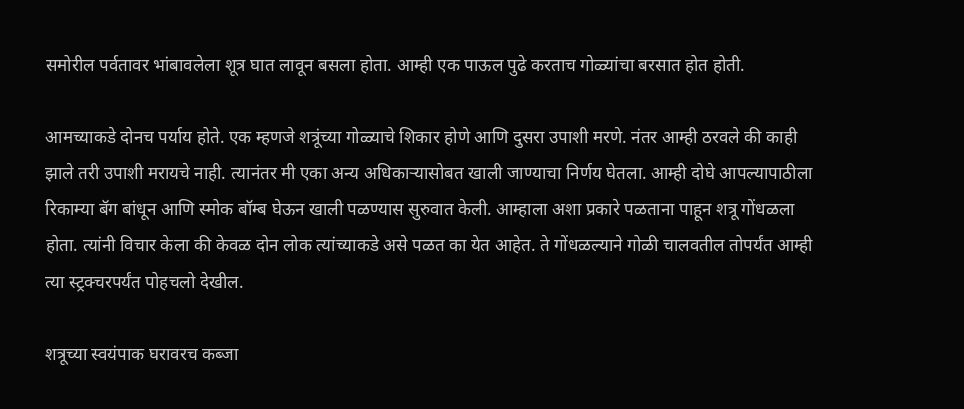समोरील पर्वतावर भांबावलेला शूत्र घात लावून बसला होता. आम्ही एक पाऊल पुढे करताच गोळ्यांचा बरसात होत होती.

आमच्याकडे दोनच पर्याय होते. एक म्हणजे शत्रूंच्या गोळ्याचे शिकार होणे आणि दुसरा उपाशी मरणे. नंतर आम्ही ठरवले की काही झाले तरी उपाशी मरायचे नाही. त्यानंतर मी एका अन्य अधिकाऱ्यासोबत खाली जाण्याचा निर्णय घेतला. आम्ही दोघे आपल्यापाठीला रिकाम्या बॅग बांधून आणि स्मोक बॉम्ब घेऊन खाली पळण्यास सुरुवात केली. आम्हाला अशा प्रकारे पळताना पाहून शत्रू गोंधळला होता. त्यांनी विचार केला की केवळ दोन लोक त्यांच्याकडे असे पळत का येत आहेत. ते गोंधळल्याने गोळी चालवतील तोपर्यंत आम्ही त्या स्ट्रक्चरपर्यंत पोहचलो देखील.

शत्रूच्या स्वयंपाक घरावरच कब्जा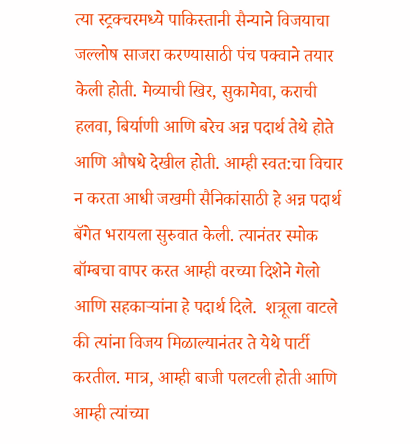त्या स्ट्रक्चरमध्ये पाकिस्तानी सैन्याने विजयाचा जल्लोष साजरा करण्यासाठी पंच पक्वाने तयार केली होती. मेव्याची खिर, सुकामेवा, कराची हलवा, बिर्याणी आणि बरेच अन्न पदार्थ तेथे होते आणि औषधे देखील होती. आम्ही स्वत:चा विचार न करता आधी जखमी सैनिकांसाठी हे अन्न पदार्थ बॅगेत भरायला सुरुवात केली. त्यानंतर स्मोक बॉम्बचा वापर करत आम्ही वरच्या दिशेने गेलो आणि सहकाऱ्यांना हे पदार्थ दिले.  शत्रूला वाटले की त्यांना विजय मिळाल्यानंतर ते येथे पार्टी करतील. मात्र, आम्ही बाजी पलटली होती आणि आम्ही त्यांच्या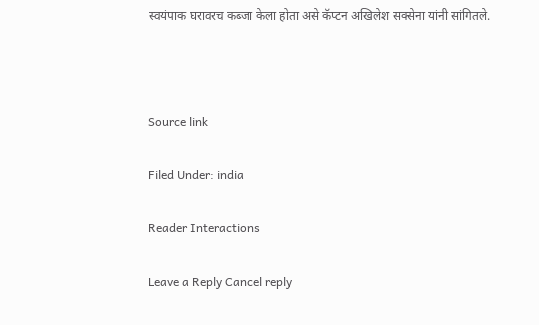स्वयंपाक घरावरच कब्जा केला होता असे कॅप्टन अखिलेश सक्सेना यांनी सांगितले.



Source link

Filed Under: india

Reader Interactions

Leave a Reply Cancel reply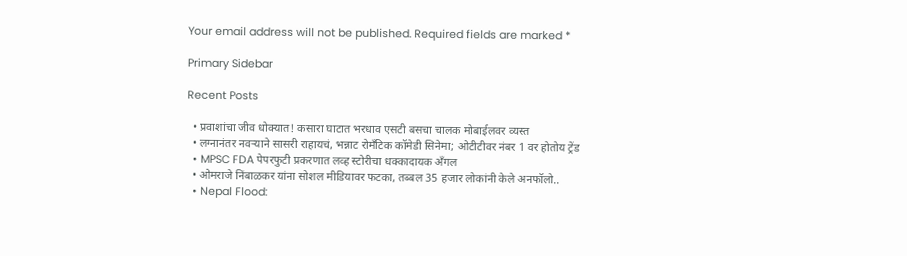Your email address will not be published. Required fields are marked *

Primary Sidebar

Recent Posts

  • प्रवाशांचा जीव धोक्यात! कसारा घाटात भरधाव एसटी बसचा चालक मोबाईलवर व्यस्त
  • लग्नानंतर नवऱ्याने सासरी राहायचं, भन्नाट रोमँटिक कॉमेडी सिनेमा; ओटीटीवर नंबर 1 वर होतोय ट्रेंड
  • MPSC FDA पेपरफुटी प्रकरणात लव्ह स्टोरीचा धक्कादायक अँगल
  • ओमराजे निंबाळकर यांना सोशल मीडियावर फटका, तब्बल 35 हजार लोकांनी केले अनफॉलो..
  • Nepal Flood: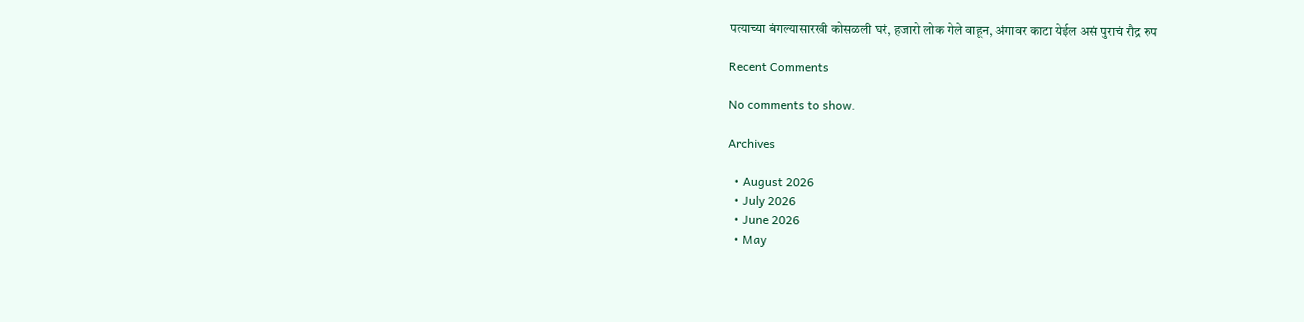पत्याच्या बंगल्यासारखी कोसळली घरं, हजारो लोक गेले वाहून, अंगावर काटा येईल असं पुराचं रौद्र रुप

Recent Comments

No comments to show.

Archives

  • August 2026
  • July 2026
  • June 2026
  • May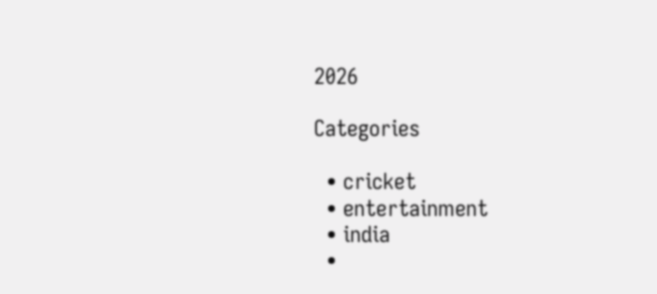2026

Categories

  • cricket
  • entertainment
  • india
  •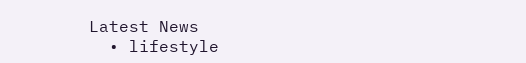Latest News
  • lifestyle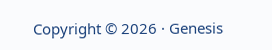Copyright © 2026 · Genesis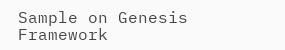Sample on Genesis Framework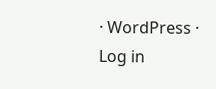· WordPress · Log in